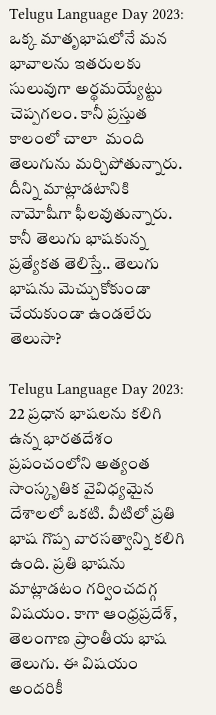Telugu Language Day 2023: ఒక్క మాతృభాషలోనే మన భావాలను ఇతరులకు సులువుగా అర్థమయ్యేట్టు చెప్పగలం. కానీ ప్రస్తుత కాలంలో చాలా  మంది తెలుగును మర్చిపోతున్నారు. దీన్ని మాట్లాడటానికి నామోషీగా ఫీలవుతున్నారు. కానీ తెలుగు భాషకున్న ప్రత్యేకత తెలిస్తే.. తెలుగు భాషను మెచ్చుకోకుండా చేయకుండా ఉండలేరు తెలుసా?

Telugu Language Day 2023: 22 ప్రధాన భాషలను కలిగి ఉన్న భారతదేశం ప్రపంచంలోని అత్యంత సాంస్కృతిక వైవిధ్యమైన దేశాలలో ఒకటి. వీటిలో ప్రతి భాష గొప్ప వారసత్వాన్ని కలిగి ఉంది. ప్రతి భాషను మాట్లాడటం గర్వించదగ్గ విషయం. కాగా ఆంధ్రప్రదేశ్, తెలంగాణ ప్రాంతీయ భాష తెలుగు. ఈ విషయం అందరికీ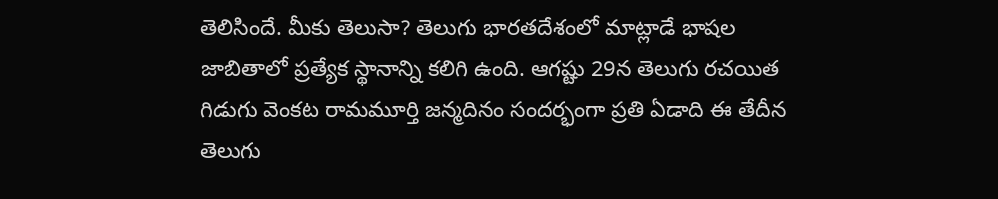తెలిసిందే. మీకు తెలుసా? తెలుగు భారతదేశంలో మాట్లాడే భాషల జాబితాలో ప్రత్యేక స్థానాన్ని కలిగి ఉంది. ఆగష్టు 29న తెలుగు రచయిత గిడుగు వెంకట రామమూర్తి జన్మదినం సందర్భంగా ప్రతి ఏడాది ఈ తేదీన తెలుగు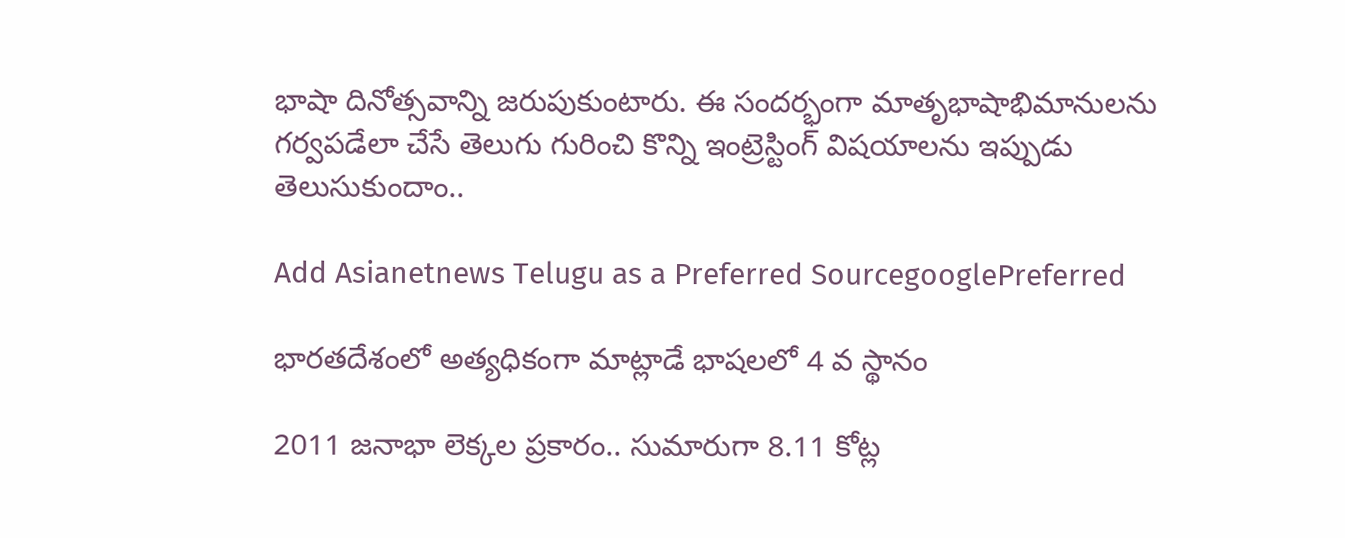భాషా దినోత్సవాన్ని జరుపుకుంటారు. ఈ సందర్భంగా మాతృభాషాభిమానులను గర్వపడేలా చేసే తెలుగు గురించి కొన్ని ఇంట్రెస్టింగ్ విషయాలను ఇప్పుడు తెలుసుకుందాం..

Add Asianetnews Telugu as a Preferred SourcegooglePreferred

భారతదేశంలో అత్యధికంగా మాట్లాడే భాషలలో 4 వ స్థానం

2011 జనాభా లెక్కల ప్రకారం.. సుమారుగా 8.11 కోట్ల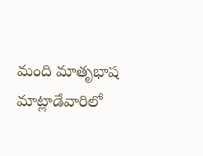మంది మాతృభాష మాట్లాడేవారిలో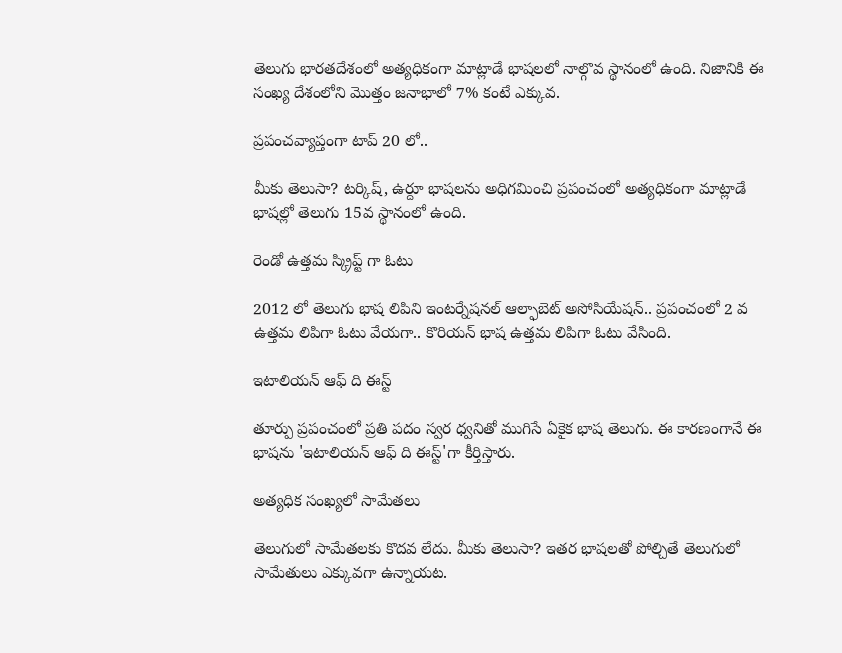తెలుగు భారతదేశంలో అత్యధికంగా మాట్లాడే భాషలలో నాల్గొవ స్థానంలో ఉంది. నిజానికి ఈ సంఖ్య దేశంలోని మొత్తం జనాభాలో 7% కంటే ఎక్కువ.

ప్రపంచవ్యాప్తంగా టాప్ 20 లో..

మీకు తెలుసా? టర్కిష్, ఉర్దూ భాషలను అధిగమించి ప్రపంచంలో అత్యధికంగా మాట్లాడే భాషల్లో తెలుగు 15వ స్థానంలో ఉంది.

రెండో ఉత్తమ స్క్రిప్ట్ గా ఓటు

2012 లో తెలుగు భాష లిపిని ఇంటర్నేషనల్ ఆల్ఫాబెట్ అసోసియేషన్.. ప్రపంచంలో 2 వ ఉత్తమ లిపిగా ఓటు వేయగా.. కొరియన్ భాష ఉత్తమ లిపిగా ఓటు వేసింది.

ఇటాలియన్ ఆఫ్ ది ఈస్ట్

తూర్పు ప్రపంచంలో ప్రతి పదం స్వర ధ్వనితో ముగిసే ఏకైక భాష తెలుగు. ఈ కారణంగానే ఈ భాషను 'ఇటాలియన్ ఆఫ్ ది ఈస్ట్'గా కీర్తిస్తారు.

అత్యధిక సంఖ్యలో సామేతలు

తెలుగులో సామేతలకు కొదవ లేదు. మీకు తెలుసా? ఇతర భాషలతో పోల్చితే తెలుగులో సామేతులు ఎక్కువగా ఉన్నాయట.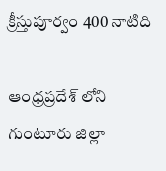క్రీస్తుపూర్వం 400 నాటిది

ఆంధ్రప్రదేశ్ లోని గుంటూరు జిల్లా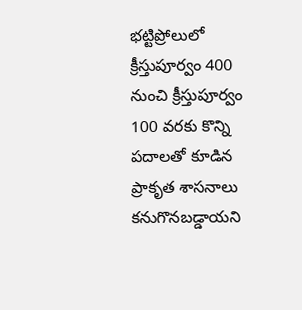భట్టిప్రోలులో క్రీస్తుపూర్వం 400 నుంచి క్రీస్తుపూర్వం 100 వరకు కొన్ని పదాలతో కూడిన ప్రాకృత శాసనాలు కనుగొనబడ్డాయని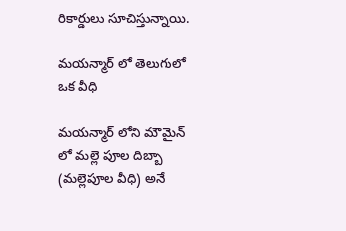రికార్డులు సూచిస్తున్నాయి.

మయన్మార్ లో తెలుగులో ఒక వీధి

మయన్మార్ లోని మౌమైన్ లో మల్లె పూల దిబ్బా (మల్లెపూల వీధి) అనే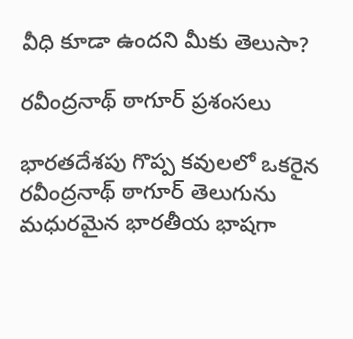వీధి కూడా ఉందని మీకు తెలుసా?

రవీంద్రనాథ్ ఠాగూర్ ప్రశంసలు

భారతదేశపు గొప్ప కవులలో ఒకరైన రవీంద్రనాథ్ ఠాగూర్ తెలుగును మధురమైన భారతీయ భాషగా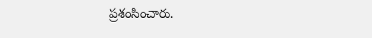ప్రశంసించారు.